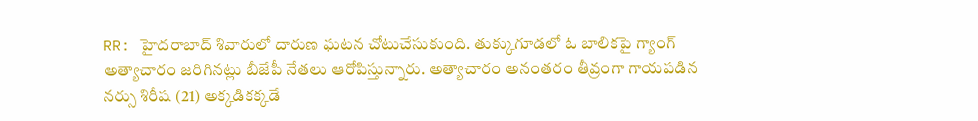RR: హైదరాబాద్ శివారులో దారుణ ఘటన చోటుచేసుకుంది. తుక్కుగూడలో ఓ బాలికపై గ్యాంగ్ అత్యాచారం జరిగినట్లు బీజేపీ నేతలు ఆరోపిస్తున్నారు. అత్యాచారం అనంతరం తీవ్రంగా గాయపడిన నర్సు శిరీష (21) అక్కడికక్కడే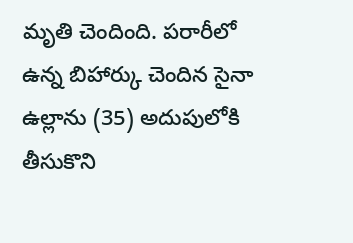మృతి చెందింది. పరారీలో ఉన్న బిహార్కు చెందిన సైనా ఉల్లాను (35) అదుపులోకి తీసుకొని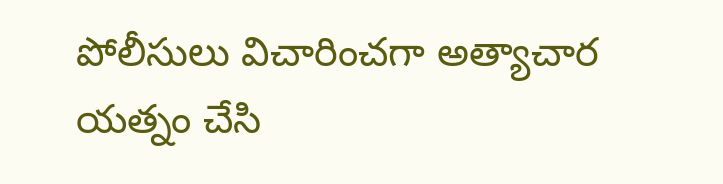పోలీసులు విచారించగా అత్యాచార యత్నం చేసి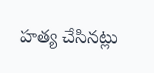హత్య చేసినట్లు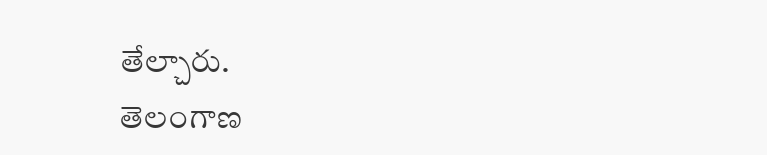తేల్చారు.
తెలంగాణ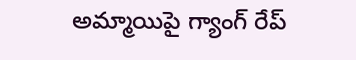అమ్మాయిపై గ్యాంగ్ రేప్